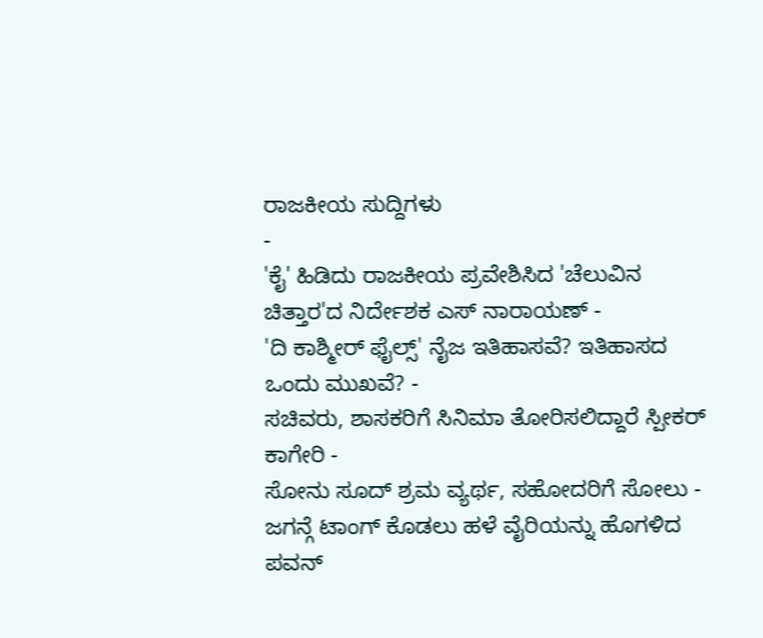ರಾಜಕೀಯ ಸುದ್ದಿಗಳು
-
'ಕೈ' ಹಿಡಿದು ರಾಜಕೀಯ ಪ್ರವೇಶಿಸಿದ 'ಚೆಲುವಿನ ಚಿತ್ತಾರ'ದ ನಿರ್ದೇಶಕ ಎಸ್ ನಾರಾಯಣ್ -
'ದಿ ಕಾಶ್ಮೀರ್ ಫೈಲ್ಸ್' ನೈಜ ಇತಿಹಾಸವೆ? ಇತಿಹಾಸದ ಒಂದು ಮುಖವೆ? -
ಸಚಿವರು, ಶಾಸಕರಿಗೆ ಸಿನಿಮಾ ತೋರಿಸಲಿದ್ದಾರೆ ಸ್ಪೀಕರ್ ಕಾಗೇರಿ -
ಸೋನು ಸೂದ್ ಶ್ರಮ ವ್ಯರ್ಥ, ಸಹೋದರಿಗೆ ಸೋಲು -
ಜಗನ್ಗೆ ಟಾಂಗ್ ಕೊಡಲು ಹಳೆ ವೈರಿಯನ್ನು ಹೊಗಳಿದ ಪವನ್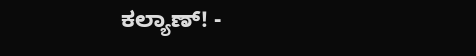ಕಲ್ಯಾಣ್! -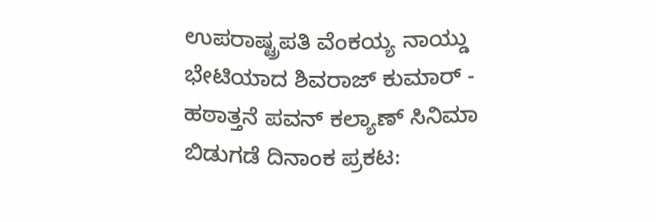ಉಪರಾಷ್ಟ್ರಪತಿ ವೆಂಕಯ್ಯ ನಾಯ್ಡು ಭೇಟಿಯಾದ ಶಿವರಾಜ್ ಕುಮಾರ್ -
ಹಠಾತ್ತನೆ ಪವನ್ ಕಲ್ಯಾಣ್ ಸಿನಿಮಾ ಬಿಡುಗಡೆ ದಿನಾಂಕ ಪ್ರಕಟ: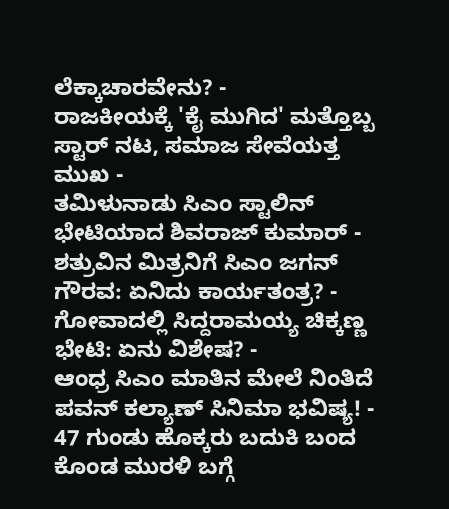ಲೆಕ್ಕಾಚಾರವೇನು? -
ರಾಜಕೀಯಕ್ಕೆ 'ಕೈ ಮುಗಿದ' ಮತ್ತೊಬ್ಬ ಸ್ಟಾರ್ ನಟ, ಸಮಾಜ ಸೇವೆಯತ್ತ ಮುಖ -
ತಮಿಳುನಾಡು ಸಿಎಂ ಸ್ಟಾಲಿನ್ ಭೇಟಿಯಾದ ಶಿವರಾಜ್ ಕುಮಾರ್ -
ಶತ್ರುವಿನ ಮಿತ್ರನಿಗೆ ಸಿಎಂ ಜಗನ್ ಗೌರವ: ಏನಿದು ಕಾರ್ಯತಂತ್ರ? -
ಗೋವಾದಲ್ಲಿ ಸಿದ್ದರಾಮಯ್ಯ ಚಿಕ್ಕಣ್ಣ ಭೇಟಿ: ಏನು ವಿಶೇಷ? -
ಆಂಧ್ರ ಸಿಎಂ ಮಾತಿನ ಮೇಲೆ ನಿಂತಿದೆ ಪವನ್ ಕಲ್ಯಾಣ್ ಸಿನಿಮಾ ಭವಿಷ್ಯ! -
47 ಗುಂಡು ಹೊಕ್ಕರು ಬದುಕಿ ಬಂದ ಕೊಂಡ ಮುರಳಿ ಬಗ್ಗೆ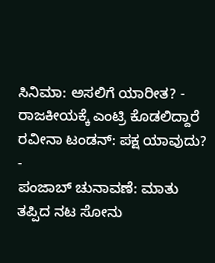ಸಿನಿಮಾ: ಅಸಲಿಗೆ ಯಾರೀತ? -
ರಾಜಕೀಯಕ್ಕೆ ಎಂಟ್ರಿ ಕೊಡಲಿದ್ದಾರೆ ರವೀನಾ ಟಂಡನ್: ಪಕ್ಷ ಯಾವುದು? -
ಪಂಜಾಬ್ ಚುನಾವಣೆ: ಮಾತು ತಪ್ಪಿದ ನಟ ಸೋನು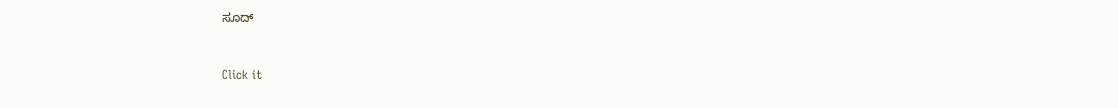ಸೂದ್


Click it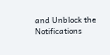and Unblock the Notifications